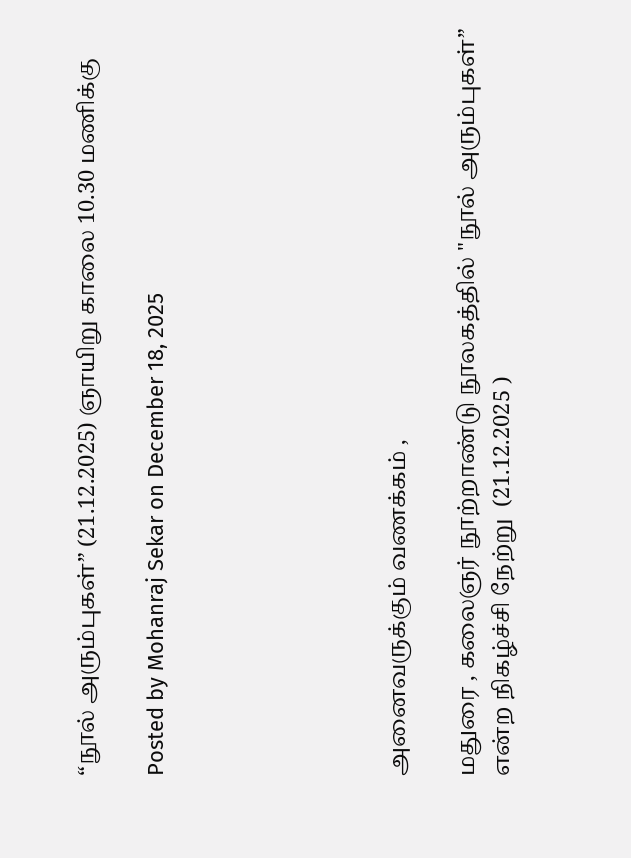“நூல் அரும்புகள்” (21.12.2025) ஞாயிறு காலை 10.30 மணிக்கு

Posted by Mohanraj Sekar on December 18, 2025






அனைவருக்கும் வணக்கம் ,

மதுரை , கலைஞர் நூற்றாண்டு நூலகத்தில் "நூல் அரும்புகள்” என்ற நிகழ்ச்சி நேற்று  (21.12.2025 )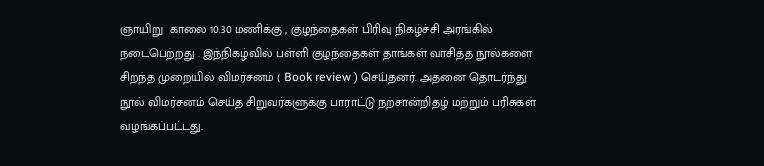ஞாயிறு  காலை 10.30 மணிக்கு , குழந்தைகள் பிரிவு நிகழ்ச்சி அரங்கில் நடைபெற்றது . இந்நிகழ்வில் பள்ளி குழந்தைகள் தாங்கள் வாசித்த நூல்களை சிறந்த முறையில் விமர்சனம் ( Book review ) செய்தனர். அதனை தொடர்ந்து நூல் விமர்சனம் செய்த சிறுவர்களுக்கு பாராட்டு நற்சான்றிதழ் மற்றும் பரிசுகள் வழங்கப்பட்டது.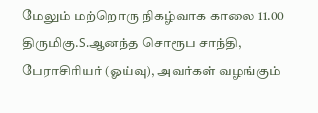மேலும் மற்றொரு நிகழ்வாக காலை 11.00 திருமிகு.S.ஆனந்த சொரூப சாந்தி, பேராசிரியர் (ஓய்வு), அவர்கள் வழங்கும்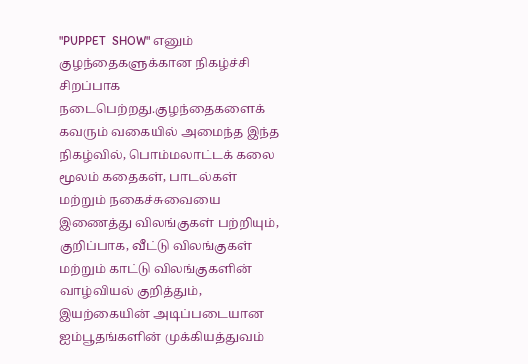"PUPPET  SHOW" எனும் குழந்தைகளுக்கான நிகழ்ச்சி சிறப்பாக நடைபெற்றது.குழந்தைகளைக் கவரும் வகையில் அமைந்த இந்த நிகழ்வில், பொம்மலாட்டக் கலை மூலம் கதைகள், பாடல்கள் மற்றும் நகைச்சுவையை இணைத்து விலங்குகள் பற்றியும், குறிப்பாக, வீட்டு விலங்குகள் மற்றும் காட்டு விலங்குகளின் வாழ்வியல் குறித்தும், இயற்கையின் அடிப்படையான ஐம்பூதங்களின் முக்கியத்துவம்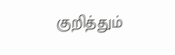குறித்தும்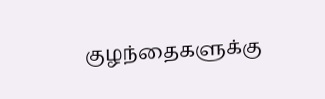குழந்தைகளுக்கு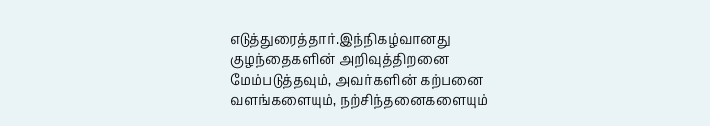எடுத்துரைத்தார்.இந்நிகழ்வானது குழந்தைகளின் அறிவுத்திறனை மேம்படுத்தவும், அவர்களின் கற்பனை வளங்களையும், நற்சிந்தனைகளையும்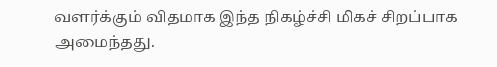வளர்க்கும் விதமாக இந்த நிகழ்ச்சி மிகச் சிறப்பாக அமைந்தது.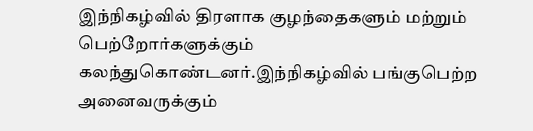இந்நிகழ்வில் திரளாக குழந்தைகளும் மற்றும் பெற்றோர்களுக்கும் கலந்துகொண்டனர்.இந்நிகழ்வில் பங்குபெற்ற அனைவருக்கும்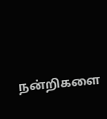நன்றிகளை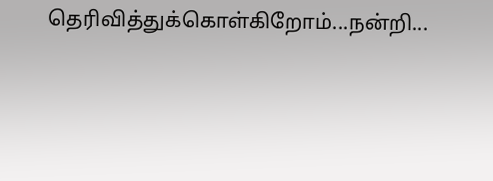தெரிவித்துக்கொள்கிறோம்...நன்றி...